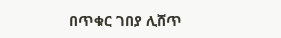በጥቁር ገበያ ሊሸጥ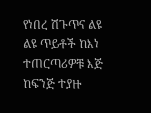የነበረ ሽጉጥና ልዩ ልዩ ጥይቶች ከእነ ተጠርጣሪዎቹ እጅ ከፍንጅ ተያዙ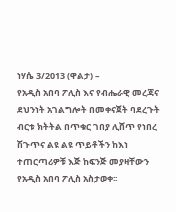ነሃሴ 3/2013 (ዋልታ) –
የአዲስ አበባ ፖሊስ እና የብሔራዊ መረጃና ደህንነት አገልግሎት በመቀናጀት ባደረጉት ብርቱ ክትትል በጥቁር ገበያ ሊሸጥ የነበረ ሽጉጥና ልዩ ልዩ ጥይቶችን ከእነ ተጠርጣሪዎቹ እጅ ከፍንጅ መያዛቸውን የአዲስ አበባ ፖሊስ አስታወቀ፡፡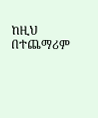ከዚህ በተጨማሪም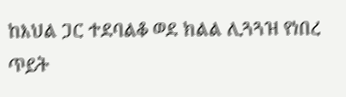ከእህል ጋር ተደባልቆ ወደ ክልል ሊጓጓዝ የነበረ ጥይት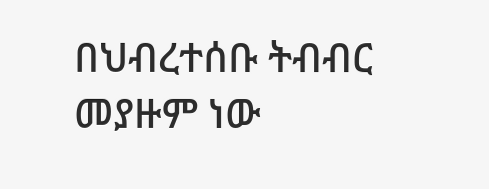በህብረተሰቡ ትብብር መያዙም ነው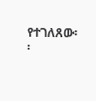የተገለጸው፡፡